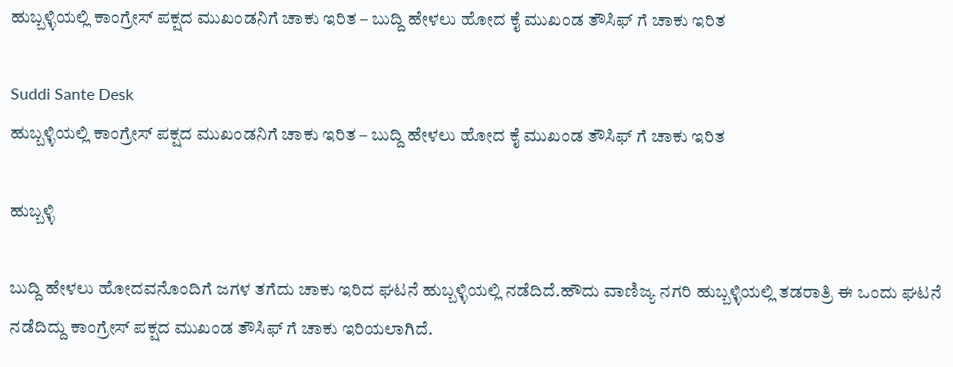ಹುಬ್ಬಳ್ಳಿಯಲ್ಲಿ ಕಾಂಗ್ರೇಸ್ ಪಕ್ಷದ ಮುಖಂಡನಿಗೆ ಚಾಕು ಇರಿತ – ಬುದ್ದಿ ಹೇಳಲು ಹೋದ ಕೈ ಮುಖಂಡ ತೌಸಿಫ್ ಗೆ ಚಾಕು ಇರಿತ

Suddi Sante Desk
ಹುಬ್ಬಳ್ಳಿಯಲ್ಲಿ ಕಾಂಗ್ರೇಸ್ ಪಕ್ಷದ ಮುಖಂಡನಿಗೆ ಚಾಕು ಇರಿತ – ಬುದ್ದಿ ಹೇಳಲು ಹೋದ ಕೈ ಮುಖಂಡ ತೌಸಿಫ್ ಗೆ ಚಾಕು ಇರಿತ

ಹುಬ್ಬಳ್ಳಿ

ಬುದ್ದಿ ಹೇಳಲು ಹೋದವನೊಂದಿಗೆ ಜಗಳ ತಗೆದು ಚಾಕು ಇರಿದ ಘಟನೆ ಹುಬ್ಬಳ್ಳಿಯಲ್ಲಿ ನಡೆದಿದೆ.ಹೌದು ವಾಣಿಜ್ಯ ನಗರಿ ಹುಬ್ಬಳ್ಳಿಯಲ್ಲಿ ತಡರಾತ್ರಿ ಈ ಒಂದು ಘಟನೆ ನಡೆದಿದ್ದು ಕಾಂಗ್ರೇಸ್ ಪಕ್ಷದ ಮುಖಂಡ ತೌಸಿಫ್ ಗೆ ಚಾಕು ಇರಿಯಲಾಗಿದೆ.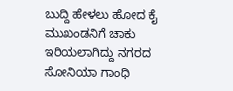ಬುದ್ದಿ ಹೇಳಲು ಹೋದ ಕೈ ಮುಖಂಡನಿಗೆ ಚಾಕು ಇರಿಯಲಾಗಿದ್ದು ನಗರದ ಸೋನಿಯಾ ಗಾಂಧಿ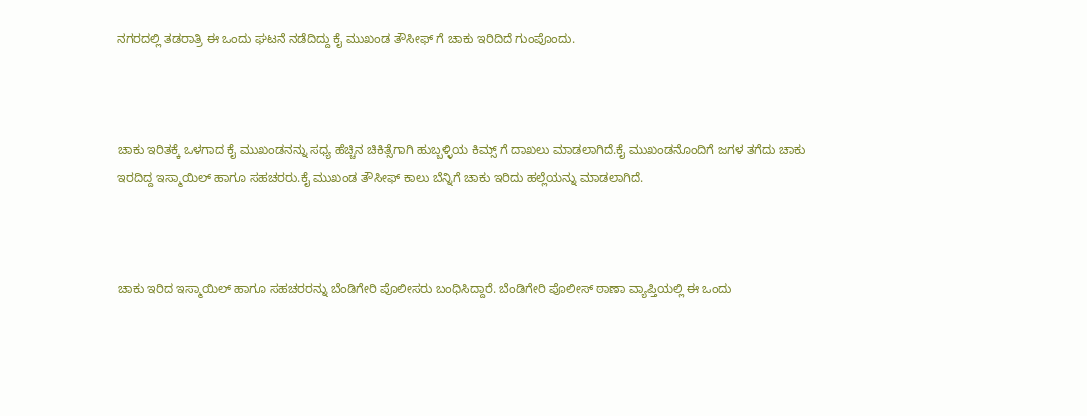ನಗರದಲ್ಲಿ ತಡರಾತ್ರಿ ಈ ಒಂದು ಘಟನೆ ನಡೆದಿದ್ದು ಕೈ ಮುಖಂಡ ತೌಸೀಫ್ ಗೆ ಚಾಕು ಇರಿದಿದೆ ಗುಂಪೊಂದು.



ಚಾಕು ಇರಿತಕ್ಕೆ ಒಳಗಾದ ಕೈ ಮುಖಂಡನನ್ನು ಸಧ್ಯ ಹೆಚ್ಚಿನ ಚಿಕಿತ್ಸೆಗಾಗಿ ಹುಬ್ಬಳ್ಳಿಯ ಕಿಮ್ಸ್ ಗೆ ದಾಖಲು ಮಾಡಲಾಗಿದೆ.ಕೈ ಮುಖಂಡನೊಂದಿಗೆ ಜಗಳ ತಗೆದು ಚಾಕು ಇರದಿದ್ದ ಇಸ್ಮಾಯಿಲ್ ಹಾಗೂ ಸಹಚರರು.ಕೈ ಮುಖಂಡ ತೌಸೀಫ್ ಕಾಲು ಬೆನ್ನಿಗೆ ಚಾಕು ಇರಿದು ಹಲ್ಲೆಯನ್ನು ಮಾಡಲಾಗಿದೆ.



ಚಾಕು ಇರಿದ ಇಸ್ಮಾಯಿಲ್ ಹಾಗೂ ಸಹಚರರನ್ನು ಬೆಂಡಿಗೇರಿ ಪೊಲೀಸರು ಬಂಧಿಸಿದ್ದಾರೆ. ಬೆಂಡಿಗೇರಿ ಪೊಲೀಸ್ ಠಾಣಾ ವ್ಯಾಪ್ತಿಯಲ್ಲಿ ಈ ಒಂದು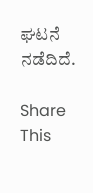ಘಟನೆ ನಡೆದಿದೆ.

Share This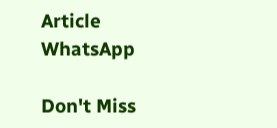Article
WhatsApp

Don't Miss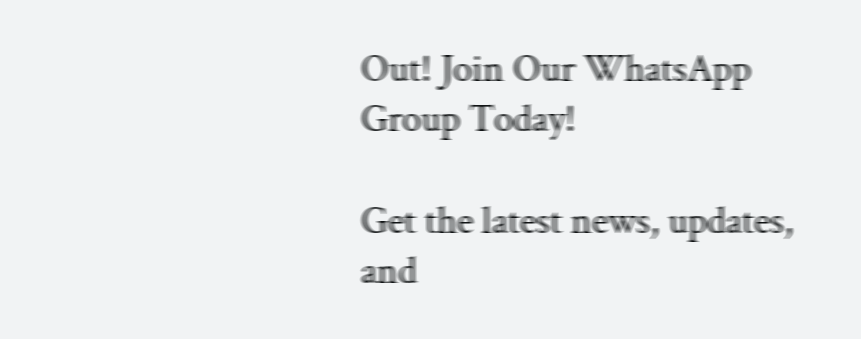Out! Join Our WhatsApp Group Today!

Get the latest news, updates, and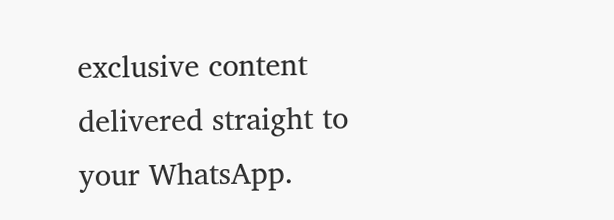exclusive content delivered straight to your WhatsApp.